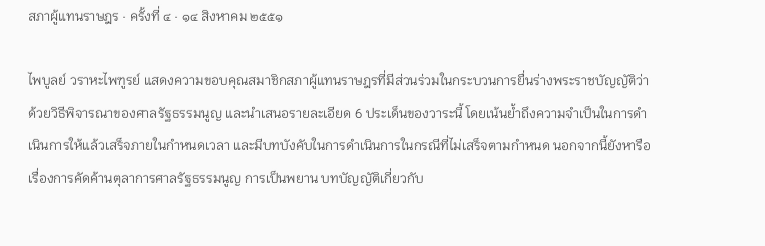สภาผู้แทนราษฎร · ครั้งที่ ๔ · ๑๔ สิงหาคม ๒๕๕๑

ไพบูลย์ วราหะไพฑูรย์ แสดงความขอบคุณสมาชิกสภาผู้แทนราษฎรที่มีส่วนร่วมในกระบวนการยื่นร่างพระราชบัญญัติว่าด้วยวิธีพิจารณาของศาลรัฐธรรมนูญ และนำเสนอรายละเอียด 6 ประเด็นของวาระนี้ โดยเน้นย้ำถึงความจำเป็นในการดำเนินการให้แล้วเสร็จภายในกำหนดเวลา และมีบทบังคับในการดำเนินการในกรณีที่ไม่เสร็จตามกำหนด นอกจากนี้ยังหารือเรื่องการคัดค้านตุลาการศาลรัฐธรรมนูญ การเป็นพยาน บทบัญญัติเกี่ยวกับ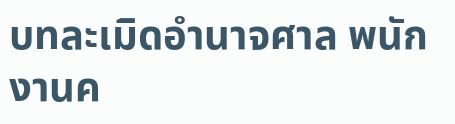บทละเมิดอํานาจศาล พนักงานค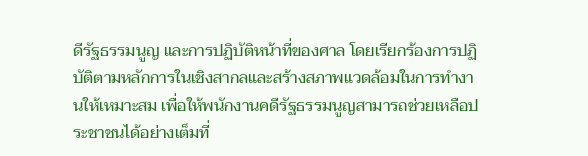ดีรัฐธรรมนูญ และการปฏิบัติหน้าที่ของศาล โดยเรียกร้องการปฏิบัติตามหลักการในเชิงสากลและสร้างสภาพแวดล้อมในการทำงานให้เหมาะสม เพื่อให้พนักงานคดีรัฐธรรมนูญสามารถช่วยเหลือประชาชนได้อย่างเต็มที่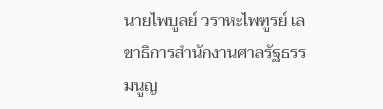นายไพบูลย์ วราหะไพฑูรย์ เลขาธิการสํานักงานศาลรัฐธรรมนูญ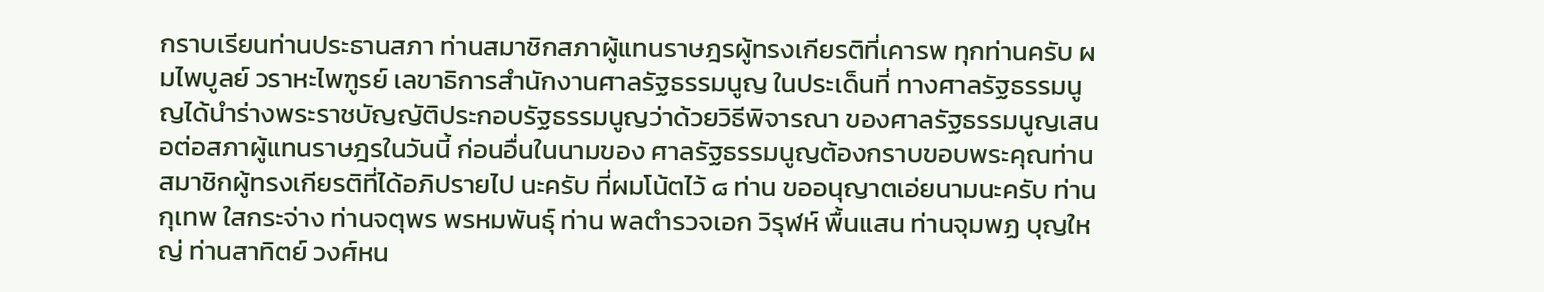กราบเรียนท่านประธานสภา ท่านสมาชิกสภาผู้แทนราษฎรผู้ทรงเกียรติที่เคารพ ทุกท่านครับ ผมไพบูลย์ วราหะไพฑูรย์ เลขาธิการสํานักงานศาลรัฐธรรมนูญ ในประเด็นที่ ทางศาลรัฐธรรมนูญได้นําร่างพระราชบัญญัติประกอบรัฐธรรมนูญว่าด้วยวิธีพิจารณา ของศาลรัฐธรรมนูญเสนอต่อสภาผู้แทนราษฎรในวันนี้ ก่อนอื่นในนามของ ศาลรัฐธรรมนูญต้องกราบขอบพระคุณท่านสมาชิกผู้ทรงเกียรติที่ได้อภิปรายไป นะครับ ที่ผมโน้ตไว้ ๘ ท่าน ขออนุญาตเอ่ยนามนะครับ ท่านกุเทพ ใสกระจ่าง ท่านจตุพร พรหมพันธุ์ ท่าน พลตํารวจเอก วิรุฬห์ พื้นแสน ท่านจุมพฏ บุญใหญ่ ท่านสาทิตย์ วงศ์หน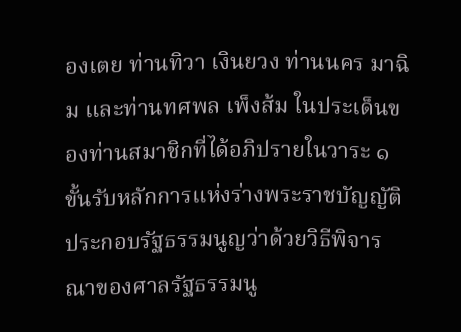องเตย ท่านทิวา เงินยวง ท่านนคร มาฉิม และท่านทศพล เพ็งส้ม ในประเด็นของท่านสมาชิกที่ได้อภิปรายในวาระ ๑ ขั้นรับหลักการแห่งร่างพระราชบัญญัติ ประกอบรัฐธรรมนูญว่าด้วยวิธีพิจารณาของศาลรัฐธรรมนู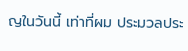ญในวันนี้ เท่าที่ผม ประมวลประ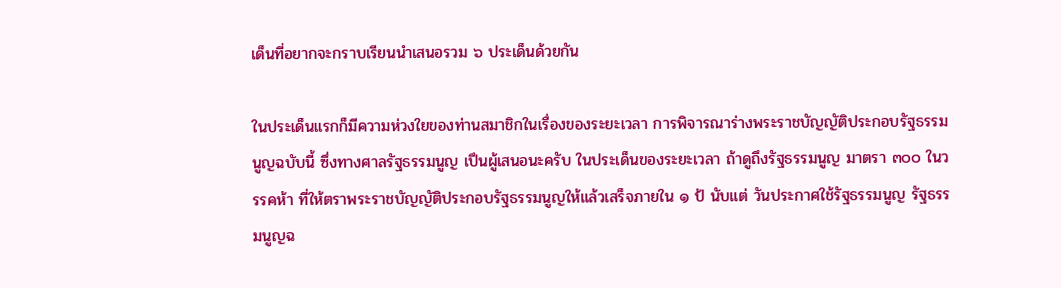เด็นที่อยากจะกราบเรียนนําเสนอรวม ๖ ประเด็นด้วยกัน

ในประเด็นแรกก็มีความห่วงใยของท่านสมาชิกในเรื่องของระยะเวลา การพิจารณาร่างพระราชบัญญัติประกอบรัฐธรรมนูญฉบับนี้ ซึ่งทางศาลรัฐธรรมนูญ เปึนผู้เสนอนะครับ ในประเด็นของระยะเวลา ถ้าดูถึงรัฐธรรมนูญ มาตรา ๓๐๐ ในวรรคห้า ที่ให้ตราพระราชบัญญัติประกอบรัฐธรรมนูญให้แล้วเสร็จภายใน ๑ ป้ นับแต่ วันประกาศใช้รัฐธรรมนูญ รัฐธรรมนูญฉ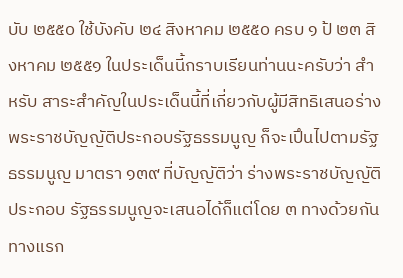บับ ๒๕๕๐ ใช้บังคับ ๒๔ สิงหาคม ๒๕๕๐ ครบ ๑ ป้ ๒๓ สิงหาคม ๒๕๕๑ ในประเด็นนี้กราบเรียนท่านนะครับว่า สําหรับ สาระสําคัญในประเด็นนี้ที่เกี่ยวกับผู้มีสิทธิเสนอร่างพระราชบัญญัติประกอบรัฐธรรมนูญ ก็จะเปึนไปตามรัฐธรรมนูญ มาตรา ๑๓๙ ที่บัญญัติว่า ร่างพระราชบัญญัติประกอบ รัฐธรรมนูญจะเสนอได้ก็แต่โดย ๓ ทางด้วยกัน ทางแรก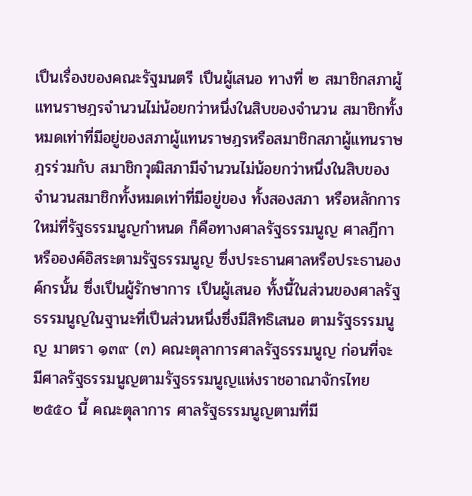เปึนเรื่องของคณะรัฐมนตรี เปึนผู้เสนอ ทางที่ ๒ สมาชิกสภาผู้แทนราษฎรจํานวนไม่น้อยกว่าหนึ่งในสิบของจํานวน สมาชิกทั้งหมดเท่าที่มีอยู่ของสภาผู้แทนราษฎรหรือสมาชิกสภาผู้แทนราษฎรร่วมกับ สมาชิกวุฒิสภามีจํานวนไม่น้อยกว่าหนึ่งในสิบของจํานวนสมาชิกทั้งหมดเท่าที่มีอยู่ของ ทั้งสองสภา หรือหลักการใหม่ที่รัฐธรรมนูญกําหนด ก็คือทางศาลรัฐธรรมนูญ ศาลฎีกา หรือองค์อิสระตามรัฐธรรมนูญ ซึ่งประธานศาลหรือประธานองค์กรนั้น ซึ่งเปึนผู้รักษาการ เปึนผู้เสนอ ทั้งนี้ในส่วนของศาลรัฐธรรมนูญในฐานะที่เปึนส่วนหนึ่งซึ่งมีสิทธิเสนอ ตามรัฐธรรมนูญ มาตรา ๑๓๙ (๓) คณะตุลาการศาลรัฐธรรมนูญ ก่อนที่จะ มีศาลรัฐธรรมนูญตามรัฐธรรมนูญแห่งราชอาณาจักรไทย ๒๕๕๐ นี้ คณะตุลาการ ศาลรัฐธรรมนูญตามที่มี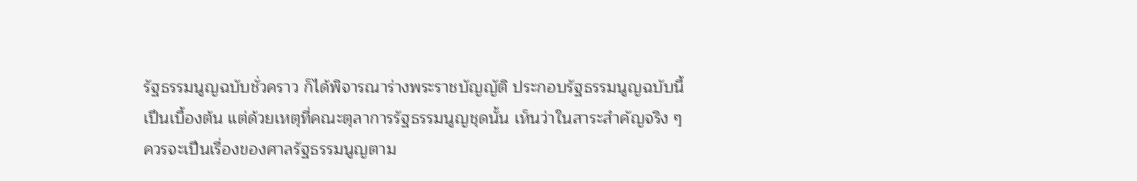รัฐธรรมนูญฉบับชั่วคราว ก็ได้พิจารณาร่างพระราชบัญญัติ ประกอบรัฐธรรมนูญฉบับนี้เปึนเบื้องต้น แต่ด้วยเหตุที่คณะตุลาการรัฐธรรมนูญชุดนั้น เห็นว่าในสาระสําคัญจริง ๆ ควรจะเปึนเรื่องของศาลรัฐธรรมนูญตาม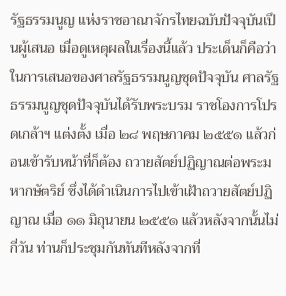รัฐธรรมนูญ แห่งราชอาณาจักรไทยฉบับปัจจุบันเปึนผู้เสนอ เมื่อดูเหตุผลในเรื่องนี้แล้ว ประเด็นก็คือว่า ในการเสนอของศาลรัฐธรรมนูญชุดปัจจุบัน ศาลรัฐธรรมนูญชุดปัจจุบันได้รับพระบรม ราชโองการโปรดเกล้าฯ แต่งตั้ง เมื่อ ๒๘ พฤษภาคม ๒๕๕๑ แล้วก่อนเข้ารับหน้าที่ก็ต้อง ถวายสัตย์ปฏิญาณต่อพระมหากษัตริย์ ซึ่งได้ดําเนินการไปเข้าเฝัาถวายสัตย์ปฏิญาณ เมื่อ ๑๑ มิถุนายน ๒๕๕๑ แล้วหลังจากนั้นไม่กี่วัน ท่านก็ประชุมกันทันทีหลังจากที่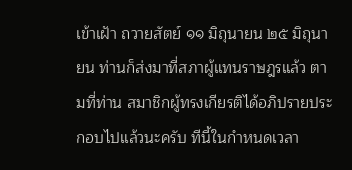เข้าเฝัา ถวายสัตย์ ๑๑ มิถุนายน ๒๕ มิถุนายน ท่านก็ส่งมาที่สภาผู้แทนราษฎรแล้ว ตามที่ท่าน สมาชิกผู้ทรงเกียรติได้อภิปรายประกอบไปแล้วนะครับ ทีนี้ในกําหนดเวลา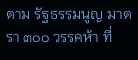ตาม รัฐธรรมนูญ มาตรา ๓๐๐ วรรคห้า ที่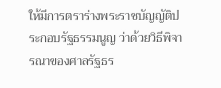ให้มีการตราร่างพระราชบัญญัติประกอบรัฐธรรมนูญ ว่าด้วยวิธีพิจารณาของศาลรัฐธร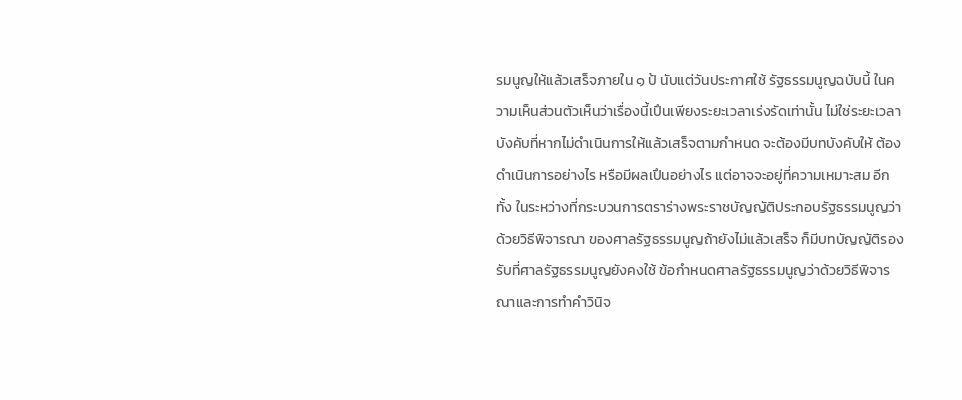รมนูญให้แล้วเสร็จภายใน ๑ ป้ นับแต่วันประกาศใช้ รัฐธรรมนูญฉบับนี้ ในความเห็นส่วนตัวเห็นว่าเรื่องนี้เปึนเพียงระยะเวลาเร่งรัดเท่านั้น ไม่ใช่ระยะเวลาบังคับที่หากไม่ดําเนินการให้แล้วเสร็จตามกําหนด จะต้องมีบทบังคับให้ ต้องดําเนินการอย่างไร หรือมีผลเปึนอย่างไร แต่อาจจะอยู่ที่ความเหมาะสม อีกทั้ง ในระหว่างที่กระบวนการตราร่างพระราชบัญญัติประกอบรัฐธรรมนูญว่าด้วยวิธีพิจารณา ของศาลรัฐธรรมนูญถ้ายังไม่แล้วเสร็จ ก็มีบทบัญญัติรองรับที่ศาลรัฐธรรมนูญยังคงใช้ ข้อกําหนดศาลรัฐธรรมนูญว่าด้วยวิธีพิจารณาและการทําคําวินิจ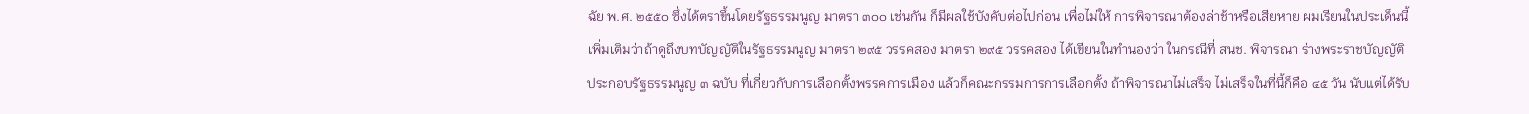ฉัย พ.ศ. ๒๕๕๐ ซึ่งได้ตราขึ้นโดยรัฐธรรมนูญ มาตรา ๓๐๐ เช่นกัน ก็มีผลใช้บังคับต่อไปก่อน เพื่อไม่ให้ การพิจารณาต้องล่าช้าหรือเสียหาย ผมเรียนในประเด็นนี้เพิ่มเติมว่าถ้าดูถึงบทบัญญัติในรัฐธรรมนูญ มาตรา ๒๙๕ วรรคสอง มาตรา ๒๙๕ วรรคสอง ได้เขียนในทํานองว่า ในกรณีที่ สนช. พิจารณา ร่างพระราชบัญญัติประกอบรัฐธรรมนูญ ๓ ฉบับ ที่เกี่ยวกับการเลือกตั้งพรรคการเมือง แล้วก็คณะกรรมการการเลือกตั้ง ถ้าพิจารณาไม่เสร็จ ไม่เสร็จในที่นี้ก็คือ ๔๕ วัน นับแต่ได้รับ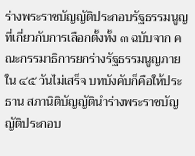ร่างพระราชบัญญัติประกอบรัฐธรรมนูญที่เกี่ยวกับการเลือกตั้งทั้ง ๓ ฉบับจาก คณะกรรมาธิการยกร่างรัฐธรรมนูญภายใน ๔๕ วันไม่เสร็จ บทบังคับก็คือให้ประธาน สภานิติบัญญัตินําร่างพระราชบัญญัติประกอบ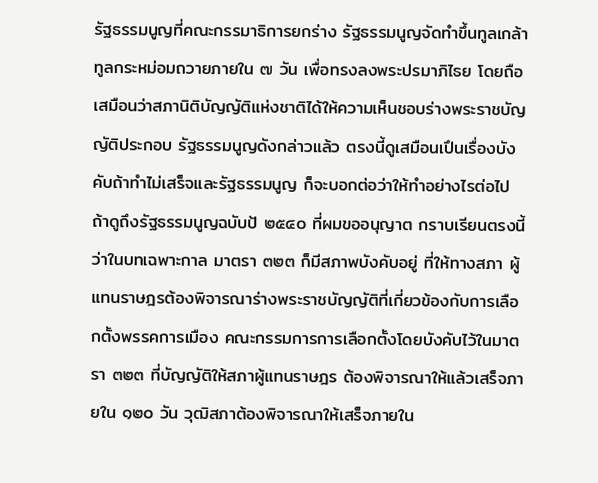รัฐธรรมนูญที่คณะกรรมาธิการยกร่าง รัฐธรรมนูญจัดทําขึ้นทูลเกล้าทูลกระหม่อมถวายภายใน ๗ วัน เพื่อทรงลงพระปรมาภิไธย โดยถือเสมือนว่าสภานิติบัญญัติแห่งชาติได้ให้ความเห็นชอบร่างพระราชบัญญัติประกอบ รัฐธรรมนูญดังกล่าวแล้ว ตรงนี้ดูเสมือนเปึนเรื่องบังคับถ้าทําไม่เสร็จและรัฐธรรมนูญ ก็จะบอกต่อว่าให้ทําอย่างไรต่อไป ถ้าดูถึงรัฐธรรมนูญฉบับป้ ๒๕๔๐ ที่ผมขออนุญาต กราบเรียนตรงนี้ว่าในบทเฉพาะกาล มาตรา ๓๒๓ ก็มีสภาพบังคับอยู่ ที่ให้ทางสภา ผู้แทนราษฎรต้องพิจารณาร่างพระราชบัญญัติที่เกี่ยวข้องกับการเลือกตั้งพรรคการเมือง คณะกรรมการการเลือกตั้งโดยบังคับไว้ในมาตรา ๓๒๓ ที่บัญญัติให้สภาผู้แทนราษฎร ต้องพิจารณาให้แล้วเสร็จภายใน ๑๒๐ วัน วุฒิสภาต้องพิจารณาให้เสร็จภายใน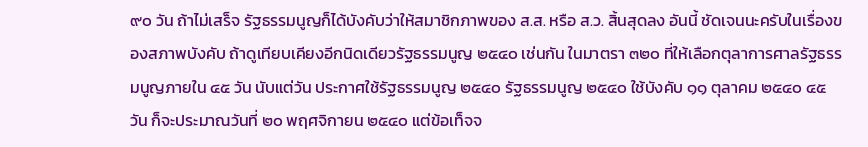๙๐ วัน ถ้าไม่เสร็จ รัฐธรรมนูญก็ได้บังคับว่าให้สมาชิกภาพของ ส.ส. หรือ ส.ว. สิ้นสุดลง อันนี้ ชัดเจนนะครับในเรื่องของสภาพบังคับ ถ้าดูเทียบเคียงอีกนิดเดียวรัฐธรรมนูญ ๒๕๔๐ เช่นกัน ในมาตรา ๓๒๐ ที่ให้เลือกตุลาการศาลรัฐธรรมนูญภายใน ๔๕ วัน นับแต่วัน ประกาศใช้รัฐธรรมนูญ ๒๕๔๐ รัฐธรรมนูญ ๒๕๔๐ ใช้บังคับ ๑๑ ตุลาคม ๒๕๔๐ ๔๕ วัน ก็จะประมาณวันที่ ๒๐ พฤศจิกายน ๒๕๔๐ แต่ข้อเท็จจ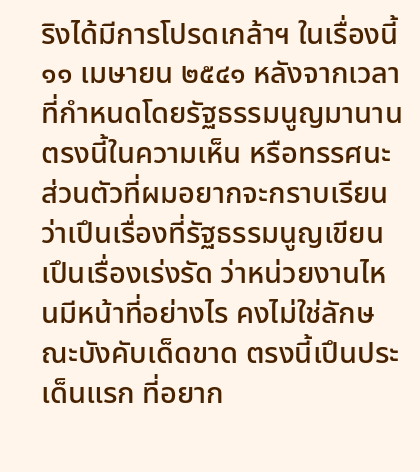ริงได้มีการโปรดเกล้าฯ ในเรื่องนี้ ๑๑ เมษายน ๒๕๔๑ หลังจากเวลาที่กําหนดโดยรัฐธรรมนูญมานาน ตรงนี้ในความเห็น หรือทรรศนะส่วนตัวที่ผมอยากจะกราบเรียนว่าเปึนเรื่องที่รัฐธรรมนูญเขียนเปึนเรื่องเร่งรัด ว่าหน่วยงานไหนมีหน้าที่อย่างไร คงไม่ใช่ลักษณะบังคับเด็ดขาด ตรงนี้เปึนประเด็นแรก ที่อยาก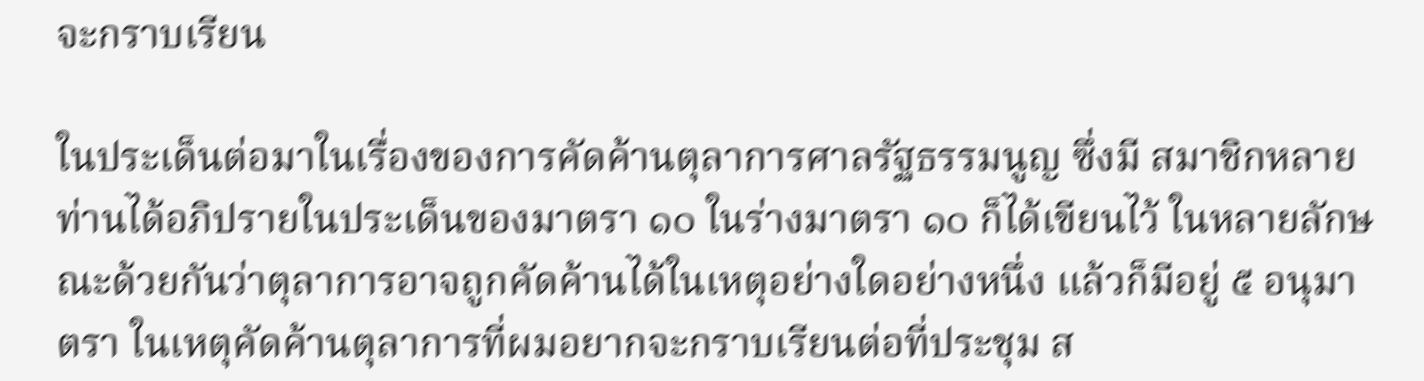จะกราบเรียน

ในประเด็นต่อมาในเรื่องของการคัดค้านตุลาการศาลรัฐธรรมนูญ ซึ่งมี สมาชิกหลายท่านได้อภิปรายในประเด็นของมาตรา ๑๐ ในร่างมาตรา ๑๐ ก็ได้เขียนไว้ ในหลายลักษณะด้วยกันว่าตุลาการอาจถูกคัดค้านได้ในเหตุอย่างใดอย่างหนึ่ง แล้วก็มีอยู่ ๕ อนุมาตรา ในเหตุคัดค้านตุลาการที่ผมอยากจะกราบเรียนต่อที่ประชุม ส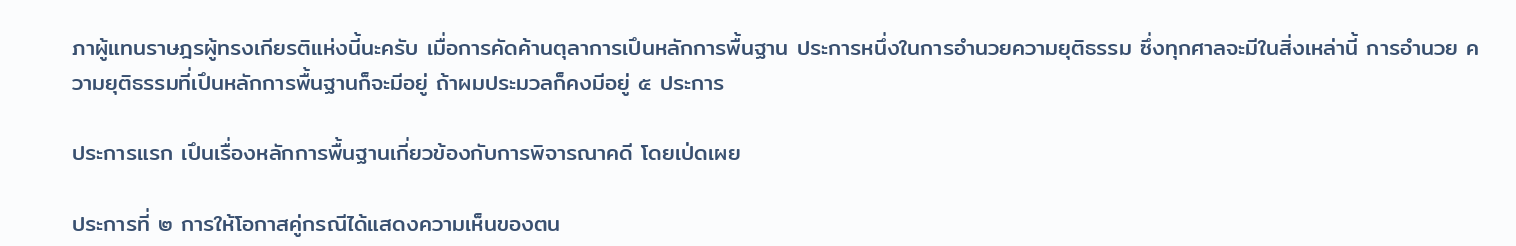ภาผู้แทนราษฎรผู้ทรงเกียรติแห่งนี้นะครับ เมื่อการคัดค้านตุลาการเปึนหลักการพื้นฐาน ประการหนึ่งในการอํานวยความยุติธรรม ซึ่งทุกศาลจะมีในสิ่งเหล่านี้ การอํานวย ความยุติธรรมที่เปึนหลักการพื้นฐานก็จะมีอยู่ ถ้าผมประมวลก็คงมีอยู่ ๕ ประการ

ประการแรก เปึนเรื่องหลักการพื้นฐานเกี่ยวข้องกับการพิจารณาคดี โดยเป่ดเผย

ประการที่ ๒ การให้โอกาสคู่กรณีได้แสดงความเห็นของตน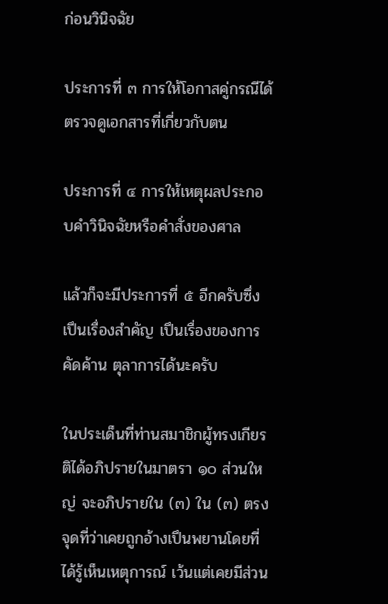ก่อนวินิจฉัย

ประการที่ ๓ การให้โอกาสคู่กรณีได้ตรวจดูเอกสารที่เกี่ยวกับตน

ประการที่ ๔ การให้เหตุผลประกอบคําวินิจฉัยหรือคําสั่งของศาล

แล้วก็จะมีประการที่ ๕ อีกครับซึ่งเปึนเรื่องสําคัญ เปึนเรื่องของการคัดค้าน ตุลาการได้นะครับ

ในประเด็นที่ท่านสมาชิกผู้ทรงเกียรติได้อภิปรายในมาตรา ๑๐ ส่วนใหญ่ จะอภิปรายใน (๓) ใน (๓) ตรงจุดที่ว่าเคยถูกอ้างเปึนพยานโดยที่ได้รู้เห็นเหตุการณ์ เว้นแต่เคยมีส่วน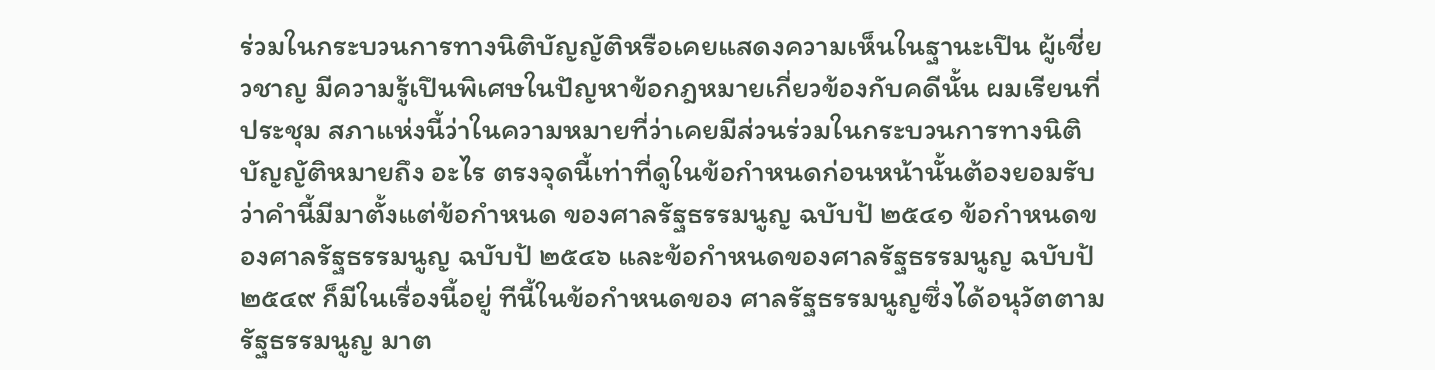ร่วมในกระบวนการทางนิติบัญญัติหรือเคยแสดงความเห็นในฐานะเปึน ผู้เชี่ยวชาญ มีความรู้เปึนพิเศษในปัญหาข้อกฎหมายเกี่ยวข้องกับคดีนั้น ผมเรียนที่ประชุม สภาแห่งนี้ว่าในความหมายที่ว่าเคยมีส่วนร่วมในกระบวนการทางนิติบัญญัติหมายถึง อะไร ตรงจุดนี้เท่าที่ดูในข้อกําหนดก่อนหน้านั้นต้องยอมรับว่าคํานี้มีมาตั้งแต่ข้อกําหนด ของศาลรัฐธรรมนูญ ฉบับป้ ๒๕๔๑ ข้อกําหนดของศาลรัฐธรรมนูญ ฉบับป้ ๒๕๔๖ และข้อกําหนดของศาลรัฐธรรมนูญ ฉบับป้ ๒๕๔๙ ก็มีในเรื่องนี้อยู่ ทีนี้ในข้อกําหนดของ ศาลรัฐธรรมนูญซึ่งได้อนุวัตตามรัฐธรรมนูญ มาต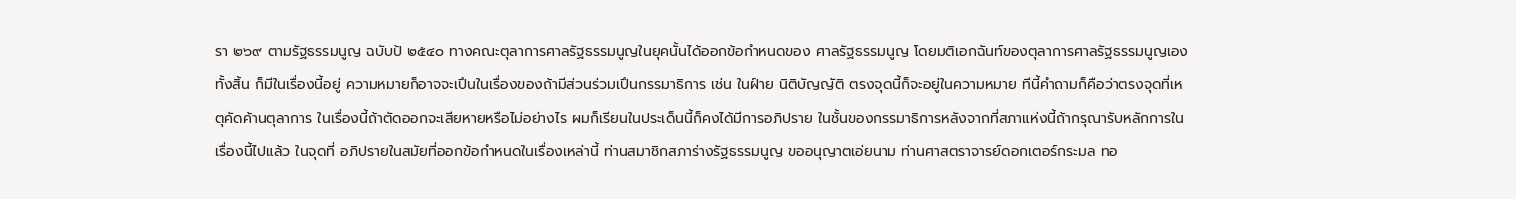รา ๒๖๙ ตามรัฐธรรมนูญ ฉบับป้ ๒๕๔๐ ทางคณะตุลาการศาลรัฐธรรมนูญในยุคนั้นได้ออกข้อกําหนดของ ศาลรัฐธรรมนูญ โดยมติเอกฉันท์ของตุลาการศาลรัฐธรรมนูญเองทั้งสิ้น ก็มีในเรื่องนี้อยู่ ความหมายก็อาจจะเปึนในเรื่องของถ้ามีส่วนร่วมเปึนกรรมาธิการ เช่น ในฝ์าย นิติบัญญัติ ตรงจุดนี้ก็จะอยู่ในความหมาย ทีนี้คําถามก็คือว่าตรงจุดที่เหตุคัดค้านตุลาการ ในเรื่องนี้ถ้าตัดออกจะเสียหายหรือไม่อย่างไร ผมก็เรียนในประเด็นนี้ก็คงได้มีการอภิปราย ในชั้นของกรรมาธิการหลังจากที่สภาแห่งนี้ถ้ากรุณารับหลักการในเรื่องนี้ไปแล้ว ในจุดที่ อภิปรายในสมัยที่ออกข้อกําหนดในเรื่องเหล่านี้ ท่านสมาชิกสภาร่างรัฐธรรมนูญ ขออนุญาตเอ่ยนาม ท่านศาสตราจารย์ดอกเตอร์กระมล ทอ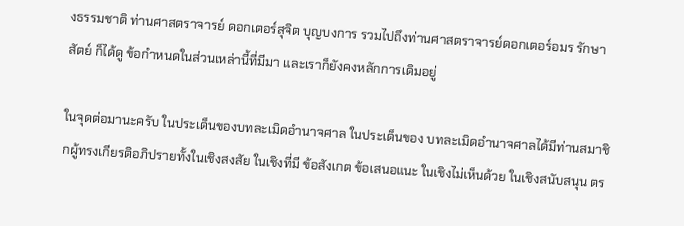งธรรมชาติ ท่านศาสตราจารย์ ดอกเตอร์สุจิต บุญบงการ รวมไปถึงท่านศาสตราจารย์ดอกเตอร์อมร รักษาสัตย์ ก็ได้ดู ข้อกําหนดในส่วนเหล่านี้ที่มีมา และเราก็ยังคงหลักการเดิมอยู่

ในจุดต่อมานะครับ ในประเด็นของบทละเมิดอํานาจศาล ในประเด็นของ บทละเมิดอํานาจศาลได้มีท่านสมาชิกผู้ทรงเกียรติอภิปรายทั้งในเชิงสงสัย ในเชิงที่มี ข้อสังเกต ข้อเสนอแนะ ในเชิงไม่เห็นด้วย ในเชิงสนับสนุน ตร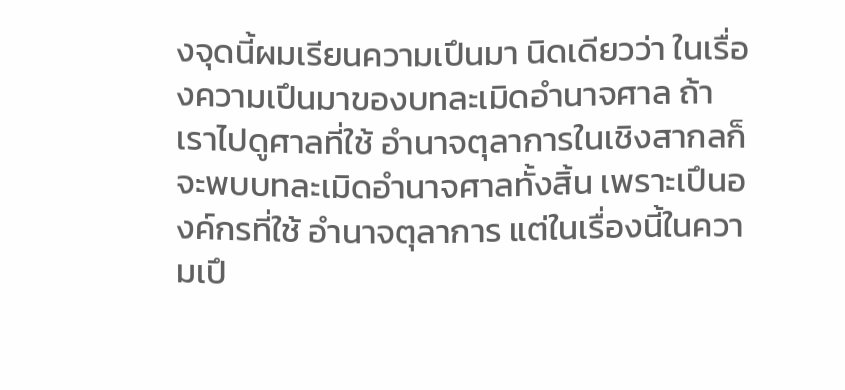งจุดนี้ผมเรียนความเปึนมา นิดเดียวว่า ในเรื่องความเปึนมาของบทละเมิดอํานาจศาล ถ้าเราไปดูศาลที่ใช้ อํานาจตุลาการในเชิงสากลก็จะพบบทละเมิดอํานาจศาลทั้งสิ้น เพราะเปึนองค์กรที่ใช้ อํานาจตุลาการ แต่ในเรื่องนี้ในความเปึ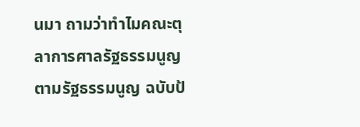นมา ถามว่าทําไมคณะตุลาการศาลรัฐธรรมนูญ ตามรัฐธรรมนูญ ฉบับป้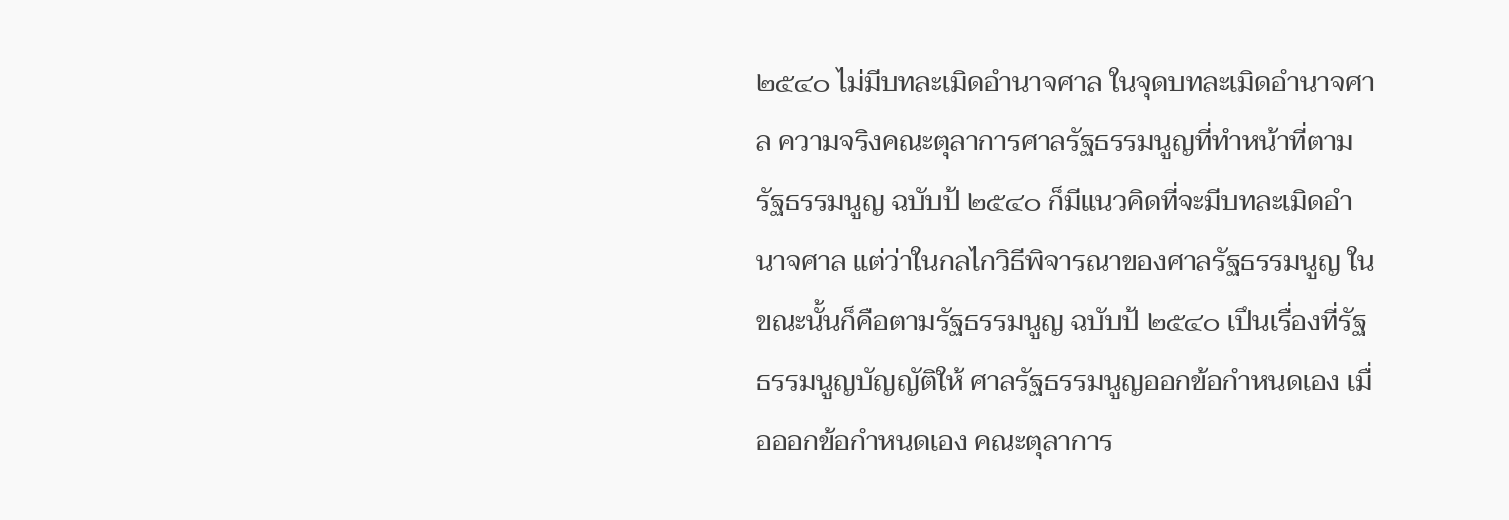๒๕๔๐ ไม่มีบทละเมิดอํานาจศาล ในจุดบทละเมิดอํานาจศาล ความจริงคณะตุลาการศาลรัฐธรรมนูญที่ทําหน้าที่ตามรัฐธรรมนูญ ฉบับป้ ๒๕๔๐ ก็มีแนวคิดที่จะมีบทละเมิดอํานาจศาล แต่ว่าในกลไกวิธีพิจารณาของศาลรัฐธรรมนูญ ในขณะนั้นก็คือตามรัฐธรรมนูญ ฉบับป้ ๒๕๔๐ เปึนเรื่องที่รัฐธรรมนูญบัญญัติให้ ศาลรัฐธรรมนูญออกข้อกําหนดเอง เมื่อออกข้อกําหนดเอง คณะตุลาการ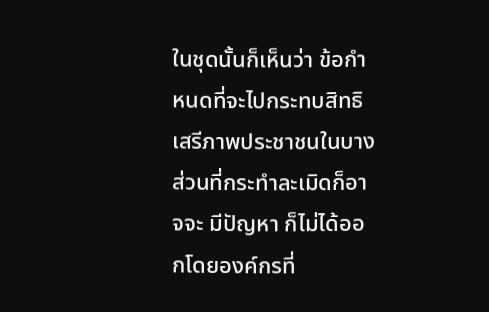ในชุดนั้นก็เห็นว่า ข้อกําหนดที่จะไปกระทบสิทธิเสรีภาพประชาชนในบางส่วนที่กระทําละเมิดก็อาจจะ มีปัญหา ก็ไม่ได้ออกโดยองค์กรที่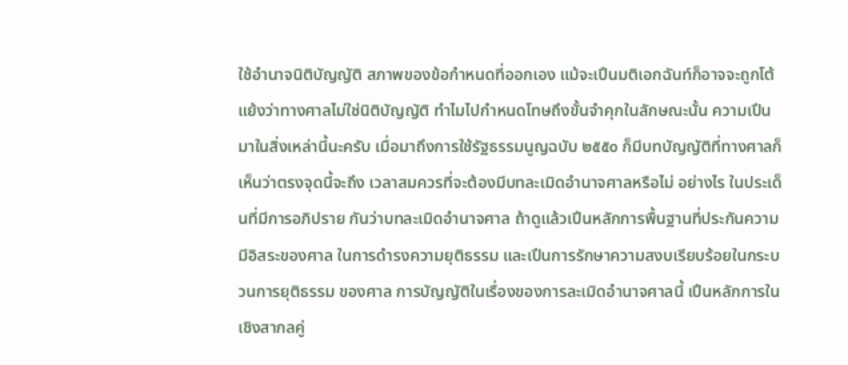ใช้อํานาจนิติบัญญัติ สภาพของข้อกําหนดที่ออกเอง แม้จะเปึนมติเอกฉันท์ก็อาจจะถูกโต้แย้งว่าทางศาลไม่ใช่นิติบัญญัติ ทําไมไปกําหนดโทษถึงขั้นจําคุกในลักษณะนั้น ความเปึนมาในสิ่งเหล่านี้นะครับ เมื่อมาถึงการใช้รัฐธรรมนูญฉบับ ๒๕๕๐ ก็มีบทบัญญัติที่ทางศาลก็เห็นว่าตรงจุดนี้จะถึง เวลาสมควรที่จะต้องมีบทละเมิดอํานาจศาลหรือไม่ อย่างไร ในประเด็นที่มีการอภิปราย กันว่าบทละเมิดอํานาจศาล ถ้าดูแล้วเปึนหลักการพื้นฐานที่ประกันความมีอิสระของศาล ในการดํารงความยุติธรรม และเปึนการรักษาความสงบเรียบร้อยในกระบวนการยุติธรรม ของศาล การบัญญัติในเรื่องของการละเมิดอํานาจศาลนี้ เปึนหลักการในเชิงสากลคู่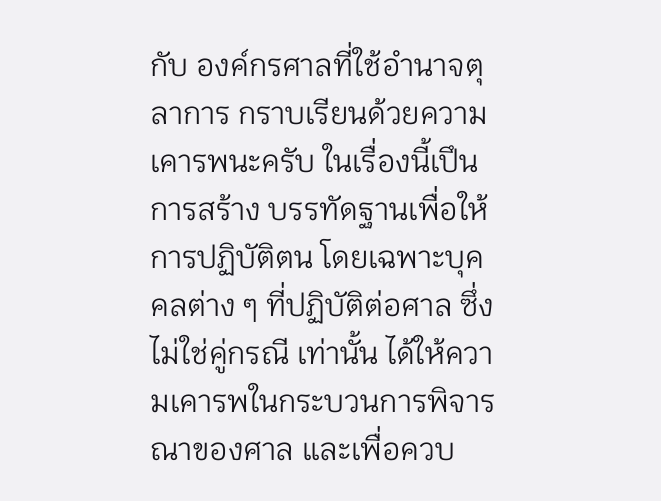กับ องค์กรศาลที่ใช้อํานาจตุลาการ กราบเรียนด้วยความเคารพนะครับ ในเรื่องนี้เปึนการสร้าง บรรทัดฐานเพื่อให้การปฏิบัติตน โดยเฉพาะบุคคลต่าง ๆ ที่ปฏิบัติต่อศาล ซึ่งไม่ใช่คู่กรณี เท่านั้น ได้ให้ความเคารพในกระบวนการพิจารณาของศาล และเพื่อควบ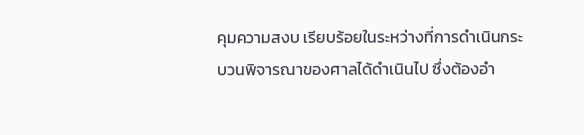คุมความสงบ เรียบร้อยในระหว่างที่การดําเนินกระบวนพิจารณาของศาลได้ดําเนินไป ซึ่งต้องอํา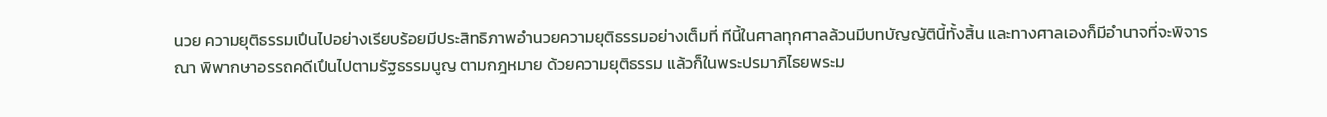นวย ความยุติธรรมเปึนไปอย่างเรียบร้อยมีประสิทธิภาพอํานวยความยุติธรรมอย่างเต็มที่ ทีนี้ในศาลทุกศาลล้วนมีบทบัญญัตินี้ทั้งสิ้น และทางศาลเองก็มีอํานาจที่จะพิจารณา พิพากษาอรรถคดีเปึนไปตามรัฐธรรมนูญ ตามกฎหมาย ด้วยความยุติธรรม แล้วก็ในพระปรมาภิไธยพระม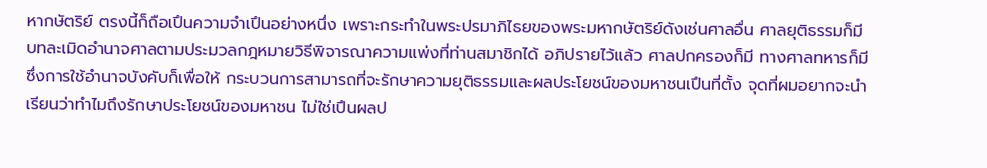หากษัตริย์ ตรงนี้ก็ถือเปึนความจําเปึนอย่างหนึ่ง เพราะกระทําในพระปรมาภิไธยของพระมหากษัตริย์ดังเช่นศาลอื่น ศาลยุติธรรมก็มี บทละเมิดอํานาจศาลตามประมวลกฎหมายวิธีพิจารณาความแพ่งที่ท่านสมาชิกได้ อภิปรายไว้แล้ว ศาลปกครองก็มี ทางศาลทหารก็มี ซึ่งการใช้อํานาจบังคับก็เพื่อให้ กระบวนการสามารถที่จะรักษาความยุติธรรมและผลประโยชน์ของมหาชนเปึนที่ตั้ง จุดที่ผมอยากจะนําเรียนว่าทําไมถึงรักษาประโยชน์ของมหาชน ไม่ใช่เปึนผลป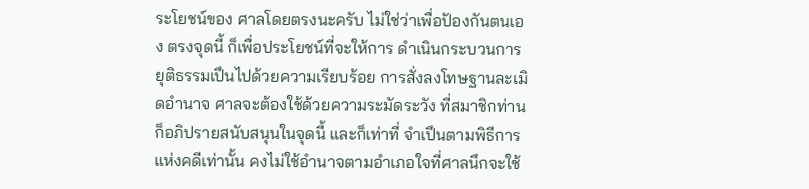ระโยชน์ของ ศาลโดยตรงนะครับ ไม่ใช่ว่าเพื่อปัองกันตนเอง ตรงจุดนี้ ก็เพื่อประโยชน์ที่จะให้การ ดําเนินกระบวนการยุติธรรมเปึนไปด้วยความเรียบร้อย การสั่งลงโทษฐานละเมิดอํานาจ ศาลจะต้องใช้ด้วยความระมัดระวัง ที่สมาชิกท่านก็อภิปรายสนับสนุนในจุดนี้ และก็เท่าที่ จําเปึนตามพิธีการแห่งคดีเท่านั้น คงไม่ใช้อํานาจตามอําเภอใจที่ศาลนึกจะใช้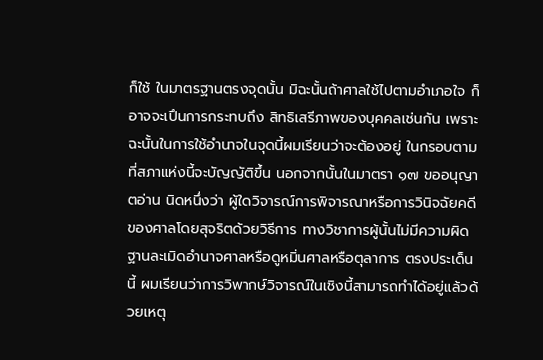ก็ใช้ ในมาตรฐานตรงจุดนั้น มิฉะนั้นถ้าศาลใช้ไปตามอําเภอใจ ก็อาจจะเปึนการกระทบถึง สิทธิเสรีภาพของบุคคลเช่นกัน เพราะฉะนั้นในการใช้อํานาจในจุดนี้ผมเรียนว่าจะต้องอยู่ ในกรอบตามที่สภาแห่งนี้จะบัญญัติขึ้น นอกจากนั้นในมาตรา ๑๗ ขออนุญาตอ่าน นิดหนึ่งว่า ผู้ใดวิจารณ์การพิจารณาหรือการวินิจฉัยคดีของศาลโดยสุจริตด้วยวิธีการ ทางวิชาการผู้นั้นไม่มีความผิดฐานละเมิดอํานาจศาลหรือดูหมิ่นศาลหรือตุลาการ ตรงประเด็นนี้ ผมเรียนว่าการวิพากษ์วิจารณ์ในเชิงนี้สามารถทําได้อยู่แล้วด้วยเหตุ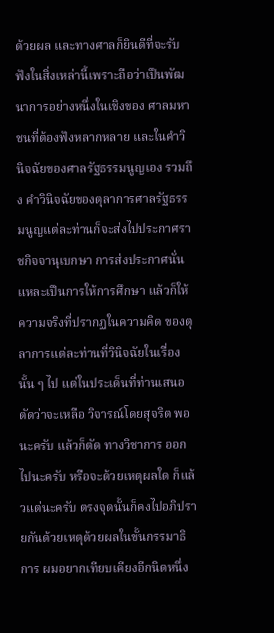ด้วยผล และทางศาลก็ยินดีที่จะรับฟังในสิ่งเหล่านี้เพราะถือว่าเปึนพัฒนาการอย่างหนึ่งในเชิงของ ศาลมหาชนที่ต้องฟังหลากหลาย และในคําวินิจฉัยของศาลรัฐธรรมนูญเอง รวมถึง คําวินิจฉัยของตุลาการศาลรัฐธรรมนูญแต่ละท่านก็จะส่งไปประกาศราชกิจจานุเบกษา การส่งประกาศนั่นแหละเปึนการให้การศึกษา แล้วก็ให้ความจริงที่ปรากฏในความคิด ของตุลาการแต่ละท่านที่วินิจฉัยในเรื่องนั้น ๆ ไป แต่ในประเด็นที่ท่านเสนอตัดว่าจะเหลือ วิจารณ์โดยสุจริต พอนะครับ แล้วก็ตัด ทางวิชาการ ออกไปนะครับ หรือจะด้วยเหตุผลใด ก็แล้วแต่นะครับ ตรงจุดนั้นก็คงไปอภิปรายกันด้วยเหตุด้วยผลในขั้นกรรมาธิการ ผมอยากเทียบเคียงอีกนิดหนึ่ง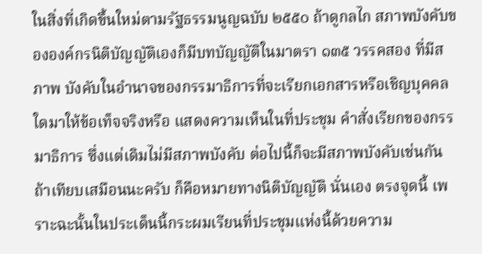ในสิ่งที่เกิดขึ้นใหม่ตามรัฐธรรมนูญฉบับ ๒๕๕๐ ถ้าดูกลไก สภาพบังคับขององค์กรนิติบัญญัติเองก็มีบทบัญญัติในมาตรา ๑๓๕ วรรคสอง ที่มีสภาพ บังคับในอํานาจของกรรมาธิการที่จะเรียกเอกสารหรือเชิญบุคคลใดมาให้ข้อเท็จจริงหรือ แสดงความเห็นในที่ประชุม คําสั่งเรียกของกรรมาธิการ ซึ่งแต่เดิมไม่มีสภาพบังคับ ต่อไปนี้ก็จะมีสภาพบังคับเช่นกัน ถ้าเทียบเสมือนนะครับ ก็คือหมายทางนิติบัญญัติ นั่นเอง ตรงจุดนี้ เพราะฉะนั้นในประเด็นนี้กระผมเรียนที่ประชุมแห่งนี้ด้วยความ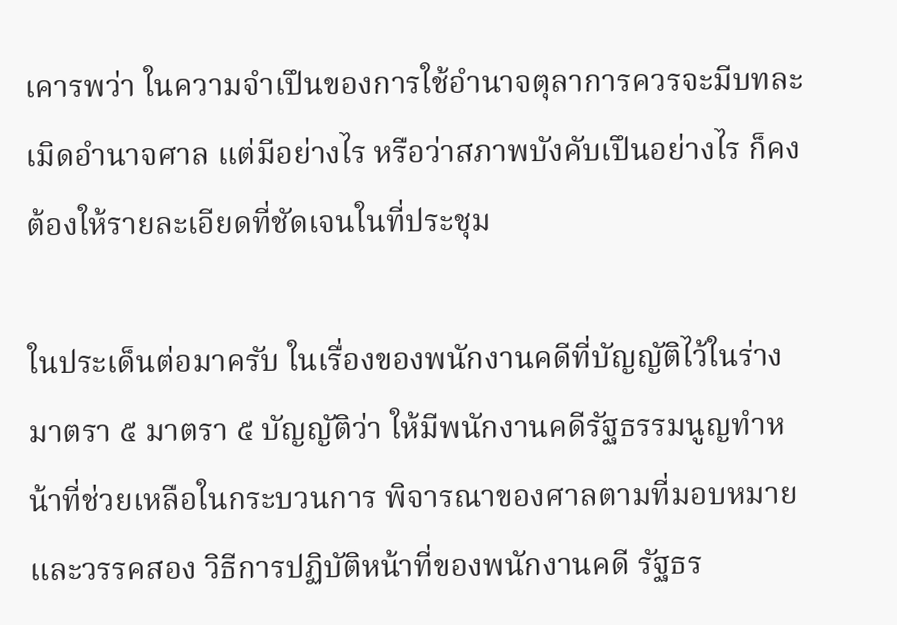เคารพว่า ในความจําเปึนของการใช้อํานาจตุลาการควรจะมีบทละเมิดอํานาจศาล แต่มีอย่างไร หรือว่าสภาพบังคับเปึนอย่างไร ก็คงต้องให้รายละเอียดที่ชัดเจนในที่ประชุม

ในประเด็นต่อมาครับ ในเรื่องของพนักงานคดีที่บัญญัติไว้ในร่างมาตรา ๕ มาตรา ๕ บัญญัติว่า ให้มีพนักงานคดีรัฐธรรมนูญทําหน้าที่ช่วยเหลือในกระบวนการ พิจารณาของศาลตามที่มอบหมาย และวรรคสอง วิธีการปฏิบัติหน้าที่ของพนักงานคดี รัฐธร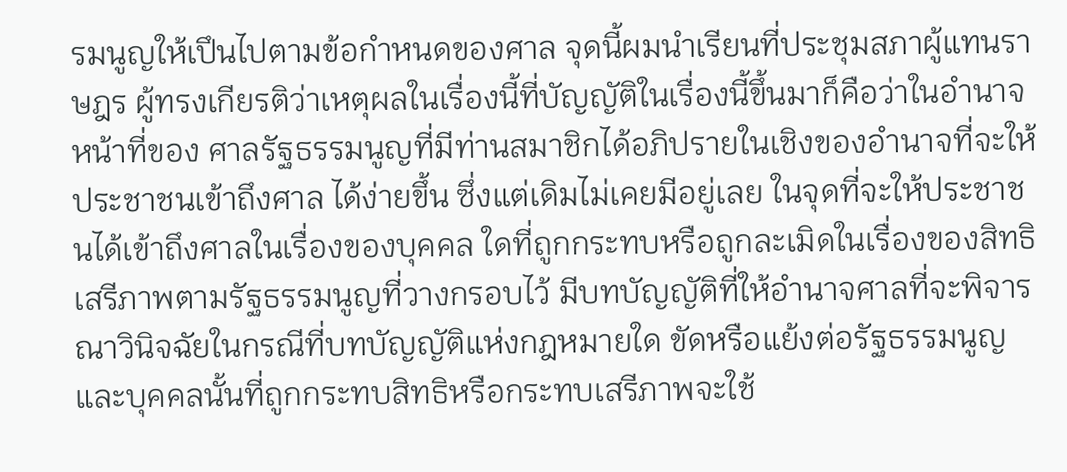รมนูญให้เปึนไปตามข้อกําหนดของศาล จุดนี้ผมนําเรียนที่ประชุมสภาผู้แทนราษฎร ผู้ทรงเกียรติว่าเหตุผลในเรื่องนี้ที่บัญญัติในเรื่องนี้ขึ้นมาก็คือว่าในอํานาจหน้าที่ของ ศาลรัฐธรรมนูญที่มีท่านสมาชิกได้อภิปรายในเชิงของอํานาจที่จะให้ประชาชนเข้าถึงศาล ได้ง่ายขึ้น ซึ่งแต่เดิมไม่เคยมีอยู่เลย ในจุดที่จะให้ประชาชนได้เข้าถึงศาลในเรื่องของบุคคล ใดที่ถูกกระทบหรือถูกละเมิดในเรื่องของสิทธิเสรีภาพตามรัฐธรรมนูญที่วางกรอบไว้ มีบทบัญญัติที่ให้อํานาจศาลที่จะพิจารณาวินิจฉัยในกรณีที่บทบัญญัติแห่งกฎหมายใด ขัดหรือแย้งต่อรัฐธรรมนูญ และบุคคลนั้นที่ถูกกระทบสิทธิหรือกระทบเสรีภาพจะใช้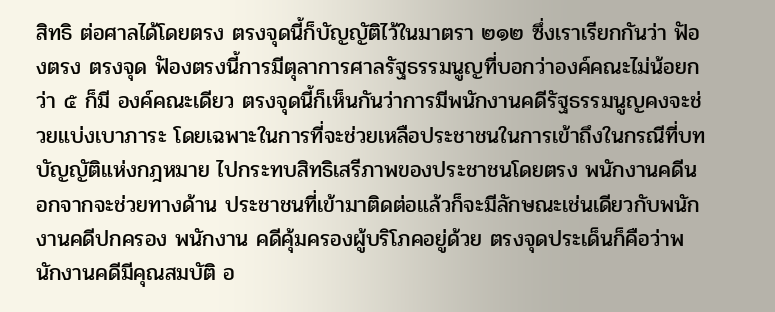สิทธิ ต่อศาลได้โดยตรง ตรงจุดนี้ก็บัญญัติไว้ในมาตรา ๒๑๒ ซึ่งเราเรียกกันว่า ฟัองตรง ตรงจุด ฟัองตรงนี้การมีตุลาการศาลรัฐธรรมนูญที่บอกว่าองค์คณะไม่น้อยกว่า ๕ ก็มี องค์คณะเดียว ตรงจุดนี้ก็เห็นกันว่าการมีพนักงานคดีรัฐธรรมนูญคงจะช่วยแบ่งเบาภาระ โดยเฉพาะในการที่จะช่วยเหลือประชาชนในการเข้าถึงในกรณีที่บทบัญญัติแห่งกฎหมาย ไปกระทบสิทธิเสรีภาพของประชาชนโดยตรง พนักงานคดีนอกจากจะช่วยทางด้าน ประชาชนที่เข้ามาติดต่อแล้วก็จะมีลักษณะเช่นเดียวกับพนักงานคดีปกครอง พนักงาน คดีคุ้มครองผู้บริโภคอยู่ด้วย ตรงจุดประเด็นก็คือว่าพนักงานคดีมีคุณสมบัติ อ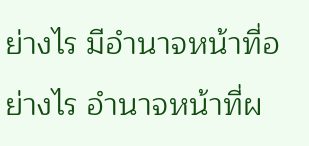ย่างไร มีอํานาจหน้าที่อย่างไร อํานาจหน้าที่ผ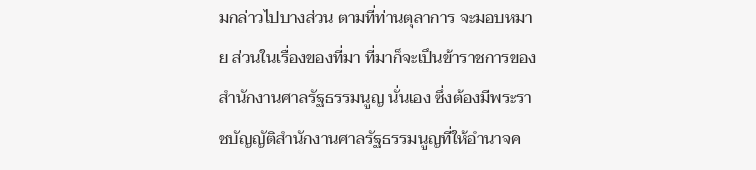มกล่าวไปบางส่วน ตามที่ท่านตุลาการ จะมอบหมาย ส่วนในเรื่องของที่มา ที่มาก็จะเปึนข้าราชการของสํานักงานศาลรัฐธรรมนูญ นั่นเอง ซึ่งต้องมีพระราชบัญญัติสํานักงานศาลรัฐธรรมนูญที่ให้อํานาจค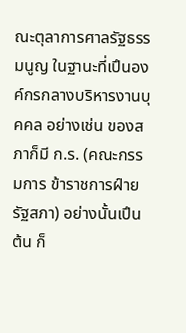ณะตุลาการศาลรัฐธรรมนูญ ในฐานะที่เปึนองค์กรกลางบริหารงานบุคคล อย่างเช่น ของสภาก็มี ก.ร. (คณะกรรมการ ข้าราชการฝ์ายรัฐสภา) อย่างนั้นเปึนต้น ก็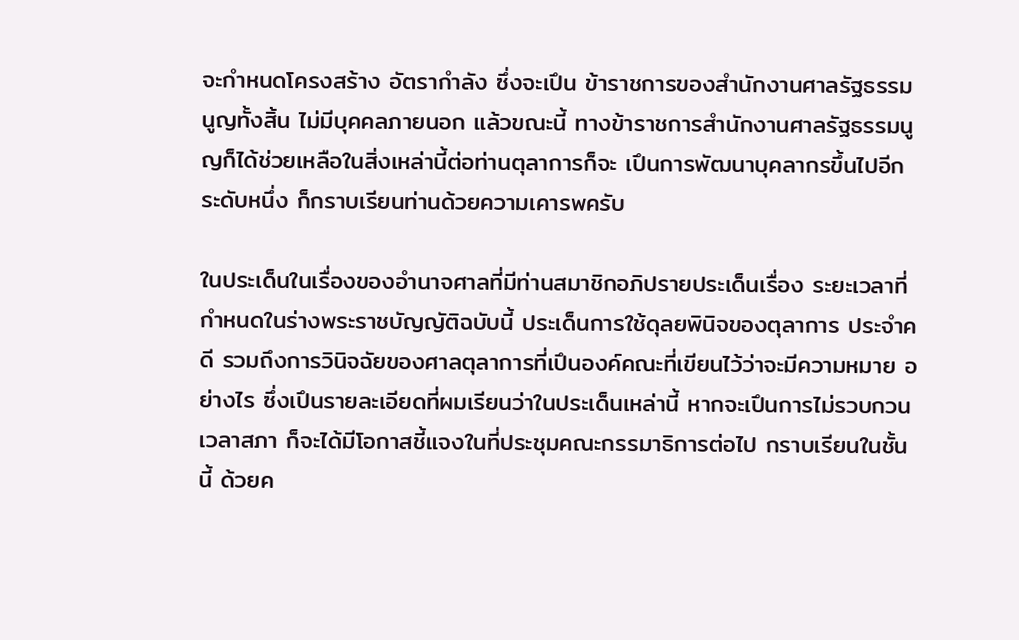จะกําหนดโครงสร้าง อัตรากําลัง ซึ่งจะเปึน ข้าราชการของสํานักงานศาลรัฐธรรมนูญทั้งสิ้น ไม่มีบุคคลภายนอก แล้วขณะนี้ ทางข้าราชการสํานักงานศาลรัฐธรรมนูญก็ได้ช่วยเหลือในสิ่งเหล่านี้ต่อท่านตุลาการก็จะ เปึนการพัฒนาบุคลากรขึ้นไปอีกระดับหนึ่ง ก็กราบเรียนท่านด้วยความเคารพครับ

ในประเด็นในเรื่องของอํานาจศาลที่มีท่านสมาชิกอภิปรายประเด็นเรื่อง ระยะเวลาที่กําหนดในร่างพระราชบัญญัติฉบับนี้ ประเด็นการใช้ดุลยพินิจของตุลาการ ประจําคดี รวมถึงการวินิจฉัยของศาลตุลาการที่เปึนองค์คณะที่เขียนไว้ว่าจะมีความหมาย อย่างไร ซึ่งเปึนรายละเอียดที่ผมเรียนว่าในประเด็นเหล่านี้ หากจะเปึนการไม่รวบกวนเวลาสภา ก็จะได้มีโอกาสชี้แจงในที่ประชุมคณะกรรมาธิการต่อไป กราบเรียนในชั้นนี้ ด้วยค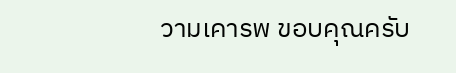วามเคารพ ขอบคุณครับ